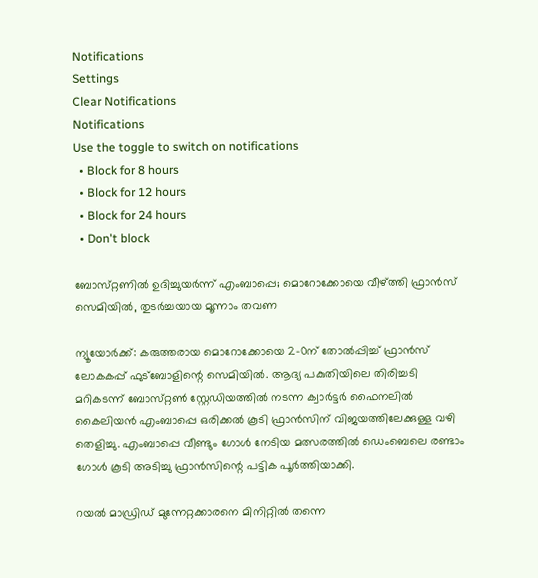Notifications
Settings
Clear Notifications
Notifications
Use the toggle to switch on notifications
  • Block for 8 hours
  • Block for 12 hours
  • Block for 24 hours
  • Don't block

ബോസ്‌റ്റണിൽ ഉദിച്ചുയർന്ന് എംബാപ്പെ; മൊറോക്കോയെ വീഴ്ത്തി ഫ്രാൻസ് സെമിയിൽ, തുടർച്ചയായ മൂന്നാം തവണ

ന്യൂയോർക്ക്: കരുത്തരായ മൊറോക്കോയെ 2-0ന് തോൽപ്പിച്ച് ഫ്രാൻസ് ലോകകപ്പ് ഫുട്‍ബോളിന്റെ സെമിയിൽ. ആദ്യ പകുതിയിലെ തിരിച്ചടി മറികടന്ന് ബോസ്‌റ്റൺ സ്റ്റേഡിയത്തിൽ നടന്ന ക്വാർട്ടർ ഫൈനലിൽ കൈലിയൻ എംബാപ്പെ ഒരിക്കൽ കൂടി ഫ്രാൻസിന് വിജയത്തിലേക്കുള്ള വഴി തെളിച്ചു. എംബാപ്പെ വീണ്ടും ഗോൾ നേടിയ മത്സരത്തിൽ ഡെംബെലെ രണ്ടാം ഗോൾ കൂടി അടിച്ചു ഫ്രാൻസിന്റെ പട്ടിക പൂർത്തിയാക്കി.

റയൽ മാഡ്രിഡ് മുന്നേറ്റക്കാരനെ മിനിറ്റിൽ തന്നെ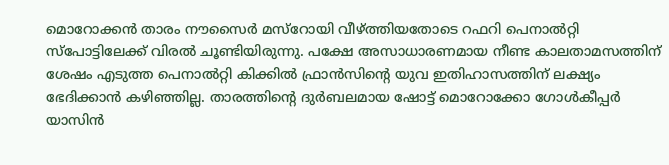മൊറോക്കൻ താരം നൗസൈർ മസ്‌റോയി വീഴ്ത്തിയതോടെ റഫറി പെനാൽറ്റി സ്പോട്ടിലേക്ക് വിരൽ ചൂണ്ടിയിരുന്നു. പക്ഷേ അസാധാരണമായ നീണ്ട കാലതാമസത്തിന് ശേഷം എടുത്ത പെനാൽറ്റി കിക്കിൽ ഫ്രാൻസിന്റെ യുവ ഇതിഹാസത്തിന് ലക്ഷ്യം ഭേദിക്കാൻ കഴിഞ്ഞില്ല. താരത്തിന്റെ ദുർബലമായ ഷോട്ട് മൊറോക്കോ ഗോൾകീപ്പർ യാസിൻ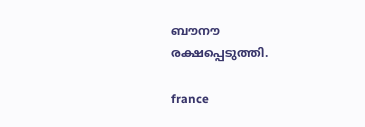ബൗനൗ രക്ഷപ്പെടുത്തി.

france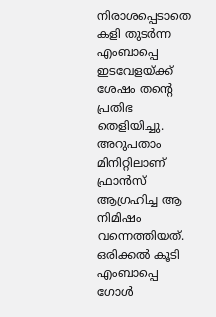നിരാശപ്പെടാതെ കളി തുടർന്ന എംബാപ്പെ ഇടവേളയ്ക്ക് ശേഷം തന്റെ പ്രതിഭ തെളിയിച്ചു. അറുപതാം മിനിറ്റിലാണ് ഫ്രാൻസ് ആഗ്രഹിച്ച ആ നിമിഷം വന്നെത്തിയത്. ഒരിക്കൽ കൂടി എംബാപ്പെ ഗോൾ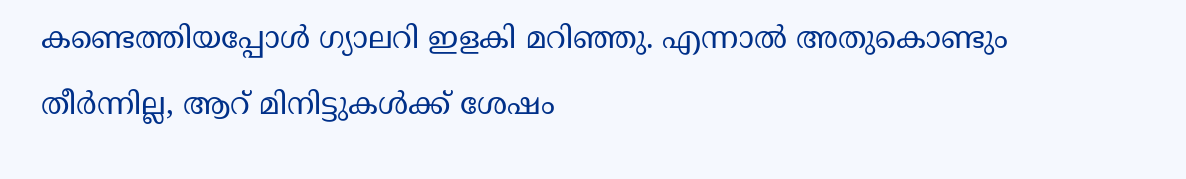കണ്ടെത്തിയപ്പോൾ ഗ്യാലറി ഇളകി മറിഞ്ഞു. എന്നാൽ അതുകൊണ്ടും തീർന്നില്ല, ആറ് മിനിട്ടുകൾക്ക് ശേഷം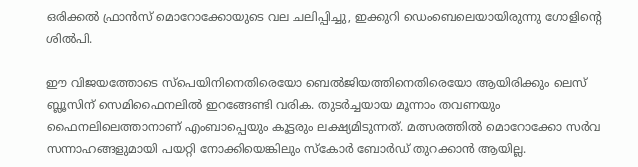ഒരിക്കൽ ഫ്രാൻസ് മൊറോക്കോയുടെ വല ചലിപ്പിച്ചു, ഇക്കുറി ഡെംബെലെയായിരുന്നു ഗോളിന്റെ ശിൽപി.

ഈ വിജയത്തോടെ സ്പെയിനിനെതിരെയോ ബെൽജിയത്തിനെതിരെയോ ആയിരിക്കും ലെസ് ബ്ലൂസിന് സെമിഫൈനലിൽ ഇറങ്ങേണ്ടി വരിക. തുടർച്ചയായ മൂന്നാം തവണയും ഫൈനലിലെത്താനാണ് എംബാപ്പെയും കൂട്ടരും ലക്ഷ്യമിടുന്നത്. മത്സരത്തിൽ മൊറോക്കോ സർവ സന്നാഹങ്ങളുമായി പയറ്റി നോക്കിയെങ്കിലും സ്‌കോർ ബോർഡ് തുറക്കാൻ ആയില്ല.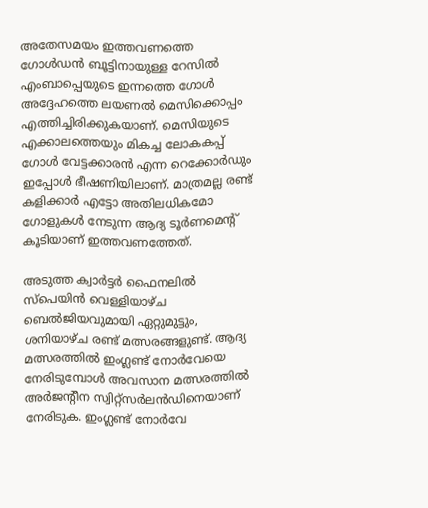അതേസമയം ഇത്തവണത്തെ ഗോൾഡൻ ബൂട്ടിനായുള്ള റേസിൽ എംബാപ്പെയുടെ ഇന്നത്തെ ഗോൾ അദ്ദേഹത്തെ ലയണൽ മെസിക്കൊപ്പം എത്തിച്ചിരിക്കുകയാണ്. മെസിയുടെ എക്കാലത്തെയും മികച്ച ലോകകപ്പ് ഗോൾ വേട്ടക്കാരൻ എന്ന റെക്കോർഡും ഇപ്പോൾ ഭീഷണിയിലാണ്. മാത്രമല്ല രണ്ട് കളിക്കാർ എട്ടോ അതിലധികമോ ഗോളുകൾ നേടുന്ന ആദ്യ ടൂർണമെന്റ് കൂടിയാണ് ഇത്തവണത്തേത്.

അടുത്ത ക്വാർട്ടർ ഫൈനലിൽ സ്പെയിൻ വെള്ളിയാഴ്‌ച ബെൽജിയവുമായി ഏറ്റുമുട്ടും, ശനിയാഴ്‌ച രണ്ട് മത്സരങ്ങളുണ്ട്. ആദ്യ മത്സരത്തിൽ ഇംഗ്ലണ്ട് നോർവേയെ നേരിടുമ്പോൾ അവസാന മത്സരത്തിൽ അർജന്റീന സ്വിറ്റ്സർലൻഡിനെയാണ് നേരിടുക. ഇംഗ്ലണ്ട് നോർവേ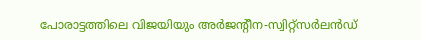പോരാട്ടത്തിലെ വിജയിയും അർജന്റീന-സ്വിറ്റ്സർലൻഡ്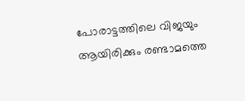പോരാട്ടത്തിലെ വിജയും ആയിരിക്കും രണ്ടാമത്തെ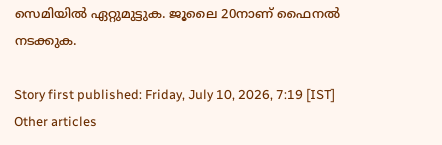സെമിയിൽ ഏറ്റുമുട്ടുക. ജൂലൈ 20നാണ് ഫൈനൽ നടക്കുക.

Story first published: Friday, July 10, 2026, 7:19 [IST]
Other articles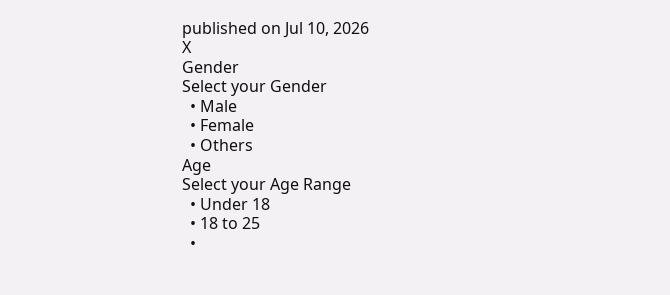published on Jul 10, 2026
X
Gender
Select your Gender
  • Male
  • Female
  • Others
Age
Select your Age Range
  • Under 18
  • 18 to 25
  •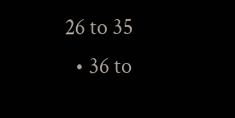26 to 35
  • 36 to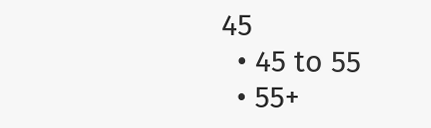45
  • 45 to 55
  • 55+